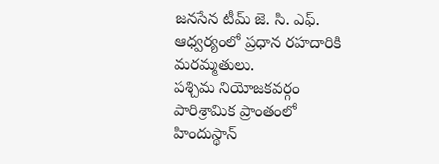జనసేన టీమ్ జె. సి. ఎఫ్. ఆధ్వర్యంలో ప్రధాన రహదారికి మరమ్మతులు.
పశ్చిమ నియోజకవర్గం పారిశ్రామిక ప్రాంతంలో హిందుస్థాన్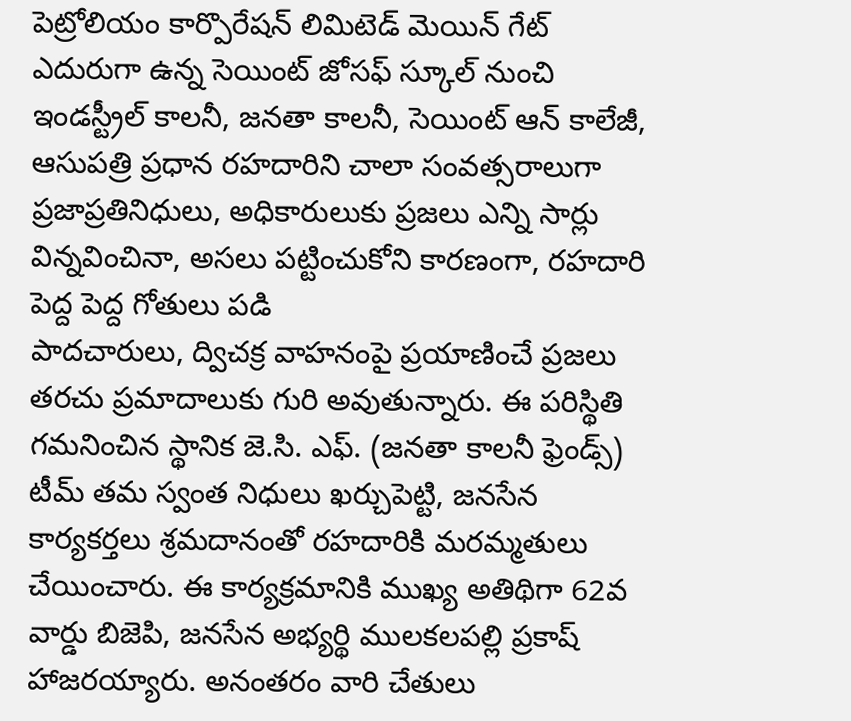పెట్రోలియం కార్పొరేషన్ లిమిటెడ్ మెయిన్ గేట్ ఎదురుగా ఉన్న సెయింట్ జోసఫ్ స్కూల్ నుంచి ఇండస్ట్రీల్ కాలనీ, జనతా కాలనీ, సెయింట్ ఆన్ కాలేజీ, ఆసుపత్రి ప్రధాన రహదారిని చాలా సంవత్సరాలుగా ప్రజాప్రతినిధులు, అధికారులుకు ప్రజలు ఎన్ని సార్లు విన్నవించినా, అసలు పట్టించుకోని కారణంగా, రహదారి పెద్ద పెద్ద గోతులు పడి
పాదచారులు, ద్విచక్ర వాహనంపై ప్రయాణించే ప్రజలు తరచు ప్రమాదాలుకు గురి అవుతున్నారు. ఈ పరిస్థితి గమనించిన స్థానిక జె.సి. ఎఫ్. (జనతా కాలనీ ఫ్రెండ్స్) టీమ్ తమ స్వంత నిధులు ఖర్చుపెట్టి, జనసేన కార్యకర్తలు శ్రమదానంతో రహదారికి మరమ్మతులు చేయించారు. ఈ కార్యక్రమానికి ముఖ్య అతిథిగా 62వ వార్డు బిజెపి, జనసేన అభ్యర్థి ములకలపల్లి ప్రకాష్ హాజరయ్యారు. అనంతరం వారి చేతులు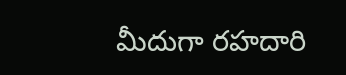మీదుగా రహదారి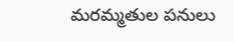మరమ్మతుల పనులు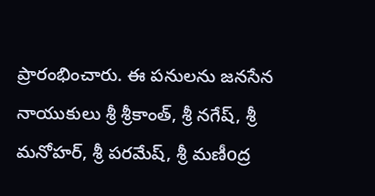ప్రారంభించారు. ఈ పనులను జనసేన నాయుకులు శ్రీ శ్రీకాంత్, శ్రీ నగేష్, శ్రీ మనోహర్, శ్రీ పరమేష్, శ్రీ మణీoద్ర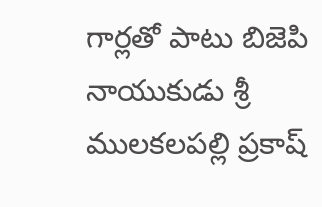గార్లతో పాటు బిజెపి నాయుకుడు శ్రీ ములకలపల్లి ప్రకాష్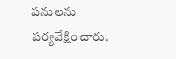పనులను పర్యవేక్షించారు.